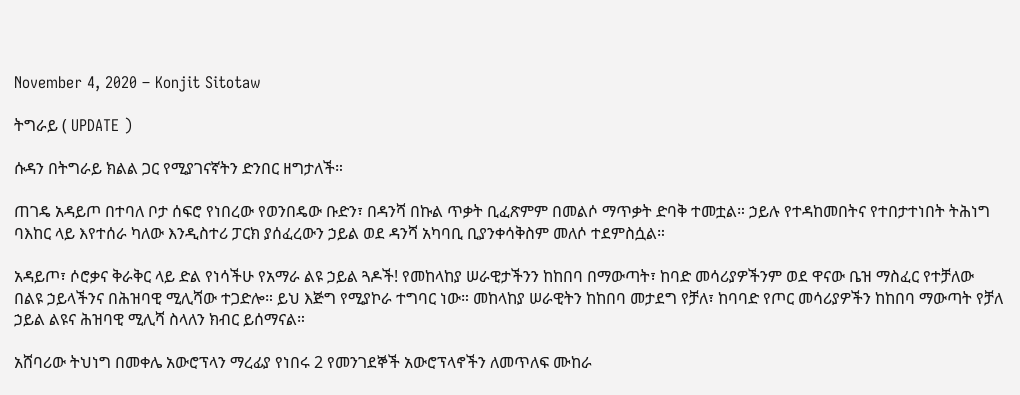November 4, 2020 – Konjit Sitotaw

ትግራይ ( UPDATE )

ሱዳን በትግራይ ክልል ጋር የሚያገናኛትን ድንበር ዘግታለች።

ጠገዴ አዳይጦ በተባለ ቦታ ሰፍሮ የነበረው የወንበዴው ቡድን፣ በዳንሻ በኩል ጥቃት ቢፈጽምም በመልሶ ማጥቃት ድባቅ ተመቷል። ኃይሉ የተዳከመበትና የተበታተነበት ትሕነግ ባእከር ላይ እየተሰራ ካለው እንዲስተሪ ፓርክ ያሰፈረውን ኃይል ወደ ዳንሻ አካባቢ ቢያንቀሳቅስም መለሶ ተደምስሷል።

አዳይጦ፣ ሶሮቃና ቅራቅር ላይ ድል የነሳችሁ የአማራ ልዩ ኃይል ጓዶች! የመከላከያ ሠራዊታችንን ከከበባ በማውጣት፣ ከባድ መሳሪያዎችንም ወደ ዋናው ቤዝ ማስፈር የተቻለው በልዩ ኃይላችንና በሕዝባዊ ሚሊሻው ተጋድሎ። ይህ እጅግ የሚያኮራ ተግባር ነው። መከላከያ ሠራዊትን ከከበባ መታደግ የቻለ፣ ከባባድ የጦር መሳሪያዎችን ከከበባ ማውጣት የቻለ ኃይል ልዩና ሕዝባዊ ሚሊሻ ስላለን ክብር ይሰማናል።

አሸባሪው ትህነግ በመቀሌ አውሮፕላን ማረፊያ የነበሩ 2 የመንገደኞች አውሮፕላኖችን ለመጥለፍ ሙከራ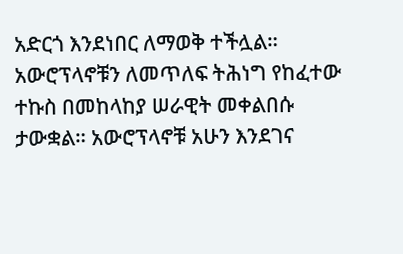አድርጎ እንደነበር ለማወቅ ተችሏል። አውሮፕላኖቹን ለመጥለፍ ትሕነግ የከፈተው ተኩስ በመከላከያ ሠራዊት መቀልበሱ ታውቋል። አውሮፕላኖቹ አሁን እንደገና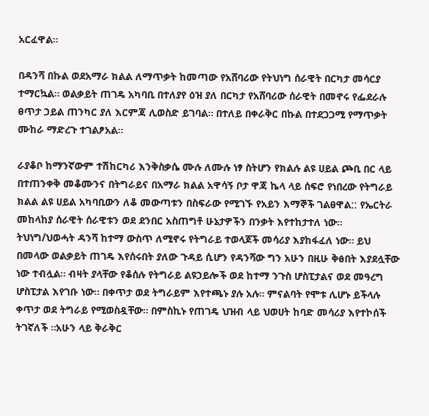አርፈዋል።

በዳንሻ በኩል ወደአማራ ክልል ለማጥቃት ከመጣው የአሸባሪው የትህነግ ሰራዊት በርካታ መሳርያ ተማርኳል። ወልቃይት ጠገዴ አካባቢ በተለያየ ዕዝ ያለ በርካታ የአሸባሪው ሰራዊት በመኖሩ የፌደራሉ ፀጥታ ኃይል ጠንካር ያለ እርምጃ ሊወስድ ይገባል። በተለይ በቀራቅር በኩል በተደጋጋሚ የማጥቃት ሙከራ ማድረጉ ተገልፆአል።

ራያቆቦ ከማንኛውም ተሽከርካሪ እንቅስቃሴ ሙሉ ለሙሉ ነፃ ስትሆን የክልሉ ልዩ ሀይል ጮቢ በር ላይ በተጠንቀቅ መቆሙንና በትግራይና በአማራ ክልል አዋሳኝ ቦታ ዋጃ ኬላ ላይ ሰፍሮ የነበረው የትግራይ ክልል ልዩ ሀይል አካባቢውን ለቆ መውጣቱን በስፍራው የሚገኙ የአይን እማኞች ገልፀዋል:: የኤርትራ መከላከያ ሰራዊት ሰራዊቱን ወደ ደንበር አስጠግቶ ሁኔታዎችን በንቃት እየተከታተለ ነው። ትህነግ/ህወሓት ዳንሻ ከተማ ውስጥ ለሚኖሩ የትግራይ ተወላጆች መሳሪያ እያከፋፈለ ነው። ይህ በመላው ወልቃይት ጠገዴ እየሰሩበት ያለው ጉዳይ ሲሆን የዳንሻው ግን አሁን በዚሁ ቅፅበት እያደሏቸው ነው ተብሏል። ብዛት ያላቸው የቆሰሉ የትግራይ ልዩኃይሎች ወደ ከተማ ንጉስ ሆስፒታልና ወደ መዓረግ ሆስፒታል እየገቡ ነው። በቀጥታ ወደ ትግራይም እየተጫኑ ያሉ አሉ። ምናልባት የሞቱ ሊሆኑ ይችላሉ ቀጥታ ወደ ትግራይ የሚወስዷቸው። በምስኪኑ የጠገዴ ህዝብ ላይ ህወሀት ከባድ መሳሪያ እየተኮሰች ትገኛለች ።አሁን ላይ ቅራቅር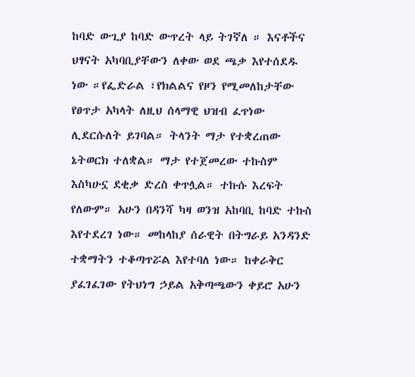ከባድ ውጊያ ከባድ ውጥረት ላይ ትገኛለ ። እናቶችና ህፃናት አካባቢያቸውን ለቀው ወደ ጫቃ እየተሰደዱ ነው ።የፌድራል ፣የክልልና የዞን የሚመለከታቸው የፀጥታ አካላት ለዚህ ሰላማዊ ህዝብ ፈጥነው ሊደርሱለት ይገባል። ትላንት ማታ የተቋረጠው ኔትወርክ ተለቋል። ማታ የተጀመረው ተኩስም እስካሁኗ ደቂቃ ድረስ ቀጥሏል። ተኩሱ እረፍት የለውም። አሁን በዳንሻ ካዛ ወንዝ አከባቢ ከባድ ተኩስ እየተደረገ ነው። መከላከያ ሰራዊት በትግራይ አንዳንድ ተቋማትን ተቆጣጥሯል እየተባለ ነው። ከቀራቅር ያፈገፈገው የትህነግ ኃይል አቅጣጫውን ቀይሮ አሁን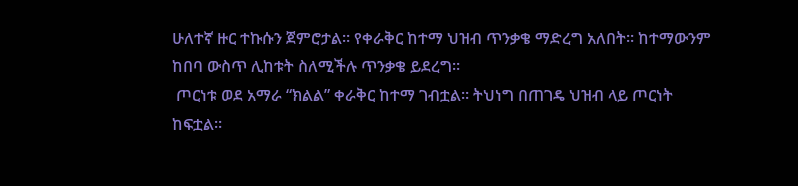ሁለተኛ ዙር ተኩሱን ጀምሮታል። የቀራቅር ከተማ ህዝብ ጥንቃቄ ማድረግ አለበት። ከተማውንም ከበባ ውስጥ ሊከቱት ስለሚችሉ ጥንቃቄ ይደረግ።
 ጦርነቱ ወደ አማራ “ክልል” ቀራቅር ከተማ ገብቷል። ትህነግ በጠገዴ ህዝብ ላይ ጦርነት ከፍቷል።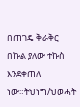በጠገዴ ቅራቅር በኩል ያለው ተኩስ እንደቀጠለ ነው።ትህነግ/ህወሓት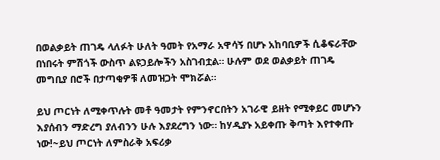በወልቃይት ጠገዴ ላለፉት ሁለት ዓመት የአማራ አዋሳኝ በሆኑ አከባቢዎች ሲቆፍራቸው በነበሩት ምሽጎች ውስጥ ልዩኃይሎችን አስገብቷል። ሁሉም ወደ ወልቃይት ጠገዴ መግቢያ በሮች በታጣቂዎቹ ለመዝጋት ሞክሯል።

ይህ ጦርነት ለሚቀጥሉት መቶ ዓመታት የምንኖርበትን አገራዊ ይዘት የሚቀይር መሆኑን እያሰብን ማድረግ ያለብንን ሁሉ እያደረግን ነው። ከሃዲያኑ አይቀጡ ቅጣት እየተቀጡ ነው!~ይህ ጦርነት ለምስራቅ አፍሪቃ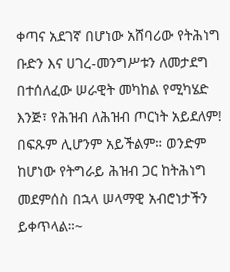ቀጣና አደገኛ በሆነው አሸባሪው የትሕነግ ቡድን እና ሀገረ-መንግሥቱን ለመታደግ በተሰለፈው ሠራዊት መካከል የሚካሄድ እንጅ፣ የሕዝብ ለሕዝብ ጦርነት አይደለም! በፍጹም ሊሆንም አይችልም። ወንድም ከሆነው የትግራይ ሕዝብ ጋር ከትሕነግ መደምሰስ በኋላ ሠላማዊ አብሮነታችን ይቀጥላል።~